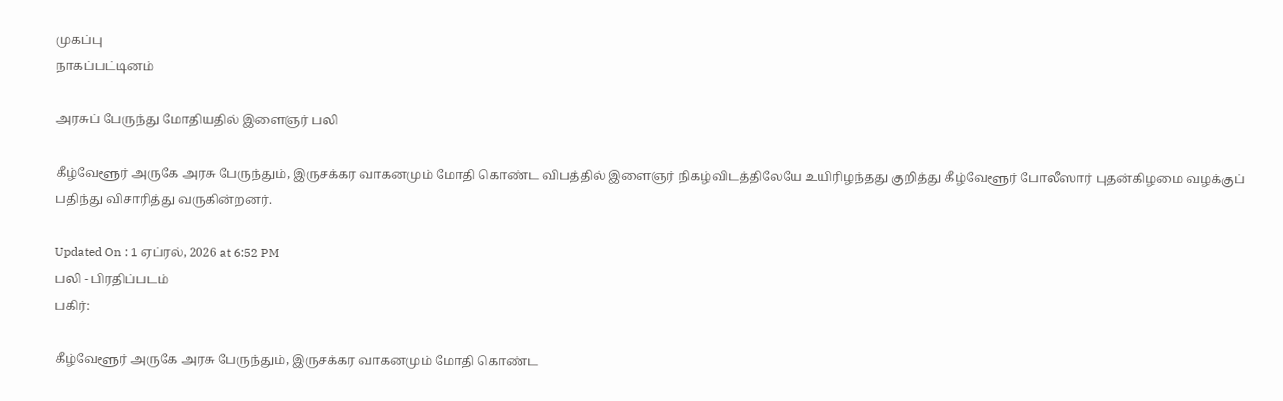முகப்பு
நாகப்பட்டினம்

அரசுப் பேருந்து மோதியதில் இளைஞர் பலி

கீழ்வேளூர் அருகே அரசு பேருந்தும், இருசக்கர வாகனமும் மோதி கொண்ட விபத்தில் இளைஞர் நிகழ்விடத்திலேயே உயிரிழந்தது குறித்து கீழ்வேளூர் போலீஸார் புதன்கிழமை வழக்குப் பதிந்து விசாரித்து வருகின்றனர்.

Updated On : 1 ஏப்ரல், 2026 at 6:52 PM
பலி - பிரதிப்படம்
பகிர்:

கீழ்வேளூர் அருகே அரசு பேருந்தும், இருசக்கர வாகனமும் மோதி கொண்ட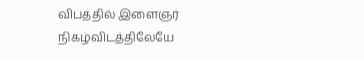விபத்தில் இளைஞர் நிகழ்விடத்திலேயே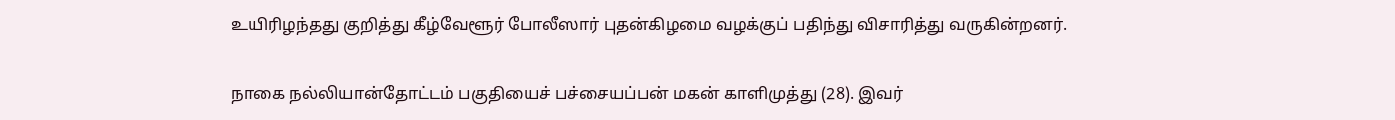உயிரிழந்தது குறித்து கீழ்வேளூர் போலீஸார் புதன்கிழமை வழக்குப் பதிந்து விசாரித்து வருகின்றனர்.

நாகை நல்லியான்தோட்டம் பகுதியைச் பச்சையப்பன் மகன் காளிமுத்து (28). இவர்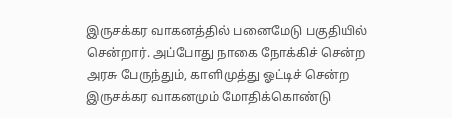இருசக்கர வாகனத்தில் பனைமேடு பகுதியில் சென்றார். அப்போது நாகை நோக்கிச் சென்ற அரசு பேருந்தும், காளிமுத்து ஓட்டிச் சென்ற இருசக்கர வாகனமும் மோதிக்கொண்டு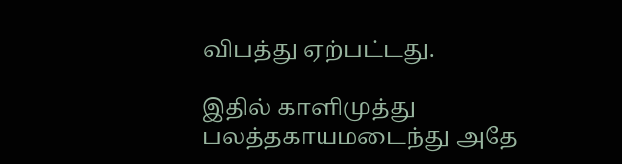விபத்து ஏற்பட்டது.

இதில் காளிமுத்து பலத்தகாயமடைந்து அதே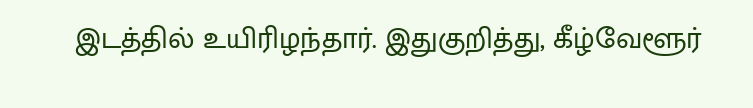இடத்தில் உயிரிழந்தார். இதுகுறித்து, கீழ்வேளூர்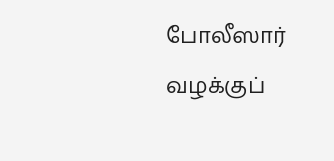போலீஸார் வழக்குப்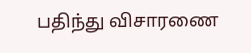பதிந்து விசாரணை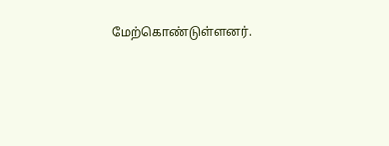மேற்கொண்டுள்ளனர்.